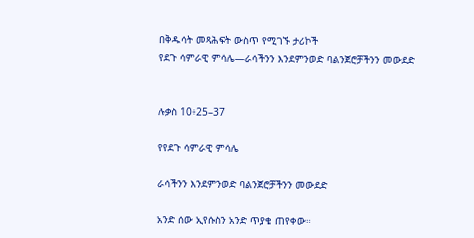በቅዱሳት መጻሕፍት ውስጥ የሚገኙ ታሪኮች
የደጉ ሳምራዊ ምሳሌ—ራሳችንን እንደምንወድ ባልንጀሮቻችንን መውደድ


ሉቃስ 10፥25–37

የየደጉ ሳምራዊ ምሳሌ

ራሳችንን እንደምንወድ ባልንጀሮቻችንን መውደድ

አንድ ሰው ኢየሱስን አንድ ጥያቄ ጠየቀው።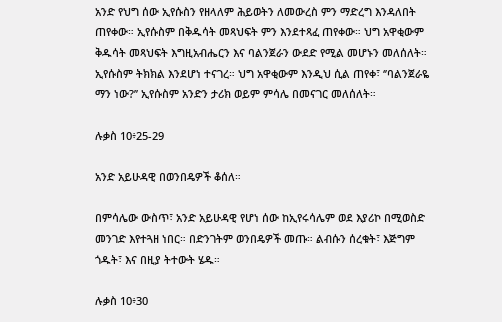አንድ የህግ ሰው ኢየሱስን የዘላለም ሕይወትን ለመውረስ ምን ማድረግ እንዳለበት ጠየቀው። ኢየሱስም በቅዱሳት መጻህፍት ምን እንደተጻፈ ጠየቀው። ህግ አዋቂውም ቅዱሳት መጻህፍት እግዚአብሔርን እና ባልንጀራን ውደድ የሚል መሆኑን መለሰለት። ኢየሱስም ትክክል እንደሆነ ተናገረ። ህግ አዋቂውም እንዲህ ሲል ጠየቀ፣ ‘’ባልንጀራዬ ማን ነው?’’ ኢየሱስም አንድን ታሪክ ወይም ምሳሌ በመናገር መለሰለት።

ሉቃስ 10፥25-29

አንድ አይሁዳዊ በወንበዴዎች ቆሰለ።

በምሳሌው ውስጥ፣ አንድ አይሁዳዊ የሆነ ሰው ከኢየሩሳሌም ወደ እያሪኮ በሚወስድ መንገድ እየተጓዘ ነበር። በድንገትም ወንበዴዎች መጡ። ልብሱን ሰረቁት፣ እጅግም ጎዱት፣ እና በዚያ ትተውት ሄዱ።

ሉቃስ 10፥30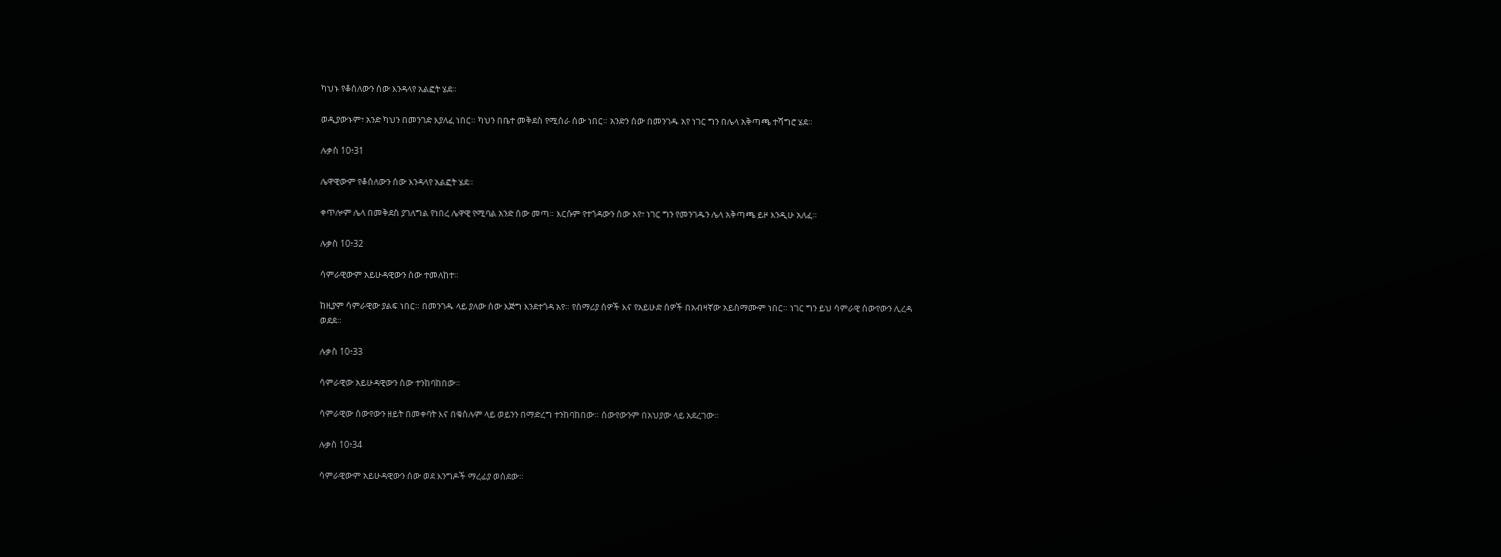ካህኑ የቆሰለውን ሰው እንዳላየ አልፎት ሄደ።

ወዲያውኑም፣ አንድ ካህን በመንገድ እያለፈ ነበር። ካህን በቤተ መቅደስ የሚሰራ ሰው ነበር። አንድን ሰው በመንገዱ አየ ነገር ግን በሌላ አቅጣጫ ተሻግሮ ሄደ።

ሉቃስ 10፥31

ሌዋዊውም የቆሰለውን ሰው እንዳላየ አልፎት ሄደ።

ቀጥሎም ሌላ በመቅደስ ያገለግል የነበረ ሌዋዊ የሚባል አንድ ሰው መጣ። እርሱም የተጎዳውን ሰው አየ፣ ነገር ግን የመንገዱን ሌላ አቅጣጫ ይዞ እንዲሁ አለፈ።

ሉቃስ 10፥32

ሳምራዊውም አይሁዳዊውን ሰው ተመለከተ።

ከዚያም ሳምራዊው ያልፍ ነበር። በመንገዱ ላይ ያለው ሰው እጅግ እንደተጎዳ አየ። የሰማሪያ ሰዎች እና የአይሁድ ሰዎች በአብዛኛው አይስማሙም ነበር። ነገር ግን ይህ ሳምራዊ ሰውየውን ሊረዳ ወደደ።

ሉቃስ 10፥33

ሳምራዊው አይሁዳዊውን ሰው ተንከባከበው።

ሳምራዊው ሰውየውን ዘይት በመቀባት እና በቁስሉም ላይ ወይንን በማድረግ ተንከባከበው። ሰውየውንም በአህያው ላይ አደረገው።

ሉቃስ 10፥34

ሳምራዊውም አይሁዳዊውን ሰው ወደ እንግዶች ማረፊያ ወሰደው።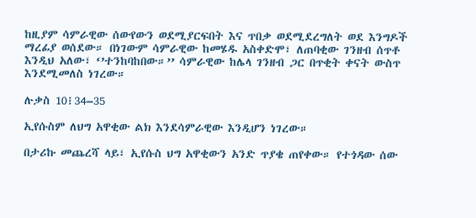ከዚያም ሳምራዊው ሰውየውን ወደሚያርፍበት እና ጥበቃ ወደሚደረግለት ወደ እንግዶች ማረፊያ ወሰደው። በነገውም ሳምራዊው ከመሄዱ አስቀድሞ፣ ለጠባቂው ገንዘብ ሰጥቶ እንዲህ አለው፣ ‘’ተንከባከበው።’’ ሳምራዊው ከሌላ ገንዘብ ጋር በጥቂት ቀናት ውስጥ እንደሚመለስ ነገረው።

ሉቃስ 10፧34–35

ኢየሱስም ለህግ አዋቂው ልክ እንደሳምራዊው እንዲሆን ነገረው።

በታሪኩ መጨረሻ ላይ፣ ኢየሱስ ህግ አዋቂውን አንድ ጥያቄ ጠየቀው። የተጎዳው ሰው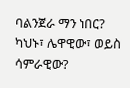ባልንጀራ ማን ነበር? ካህኑ፣ ሌዋዊው፣ ወይስ ሳምራዊው?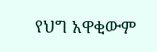የህግ አዋቂውም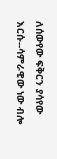ለሰውየው ፍቅርን ያሳየው እርሱ--ሳምራዊው ነው ብሎ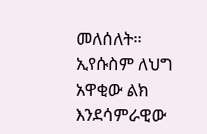መለሰለት። ኢየሱስም ለህግ አዋቂው ልክ እንደሳምራዊው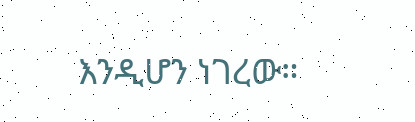እንዲሆን ነገረው።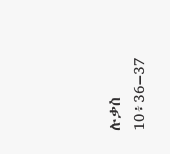ሉቃስ 10፥36–37